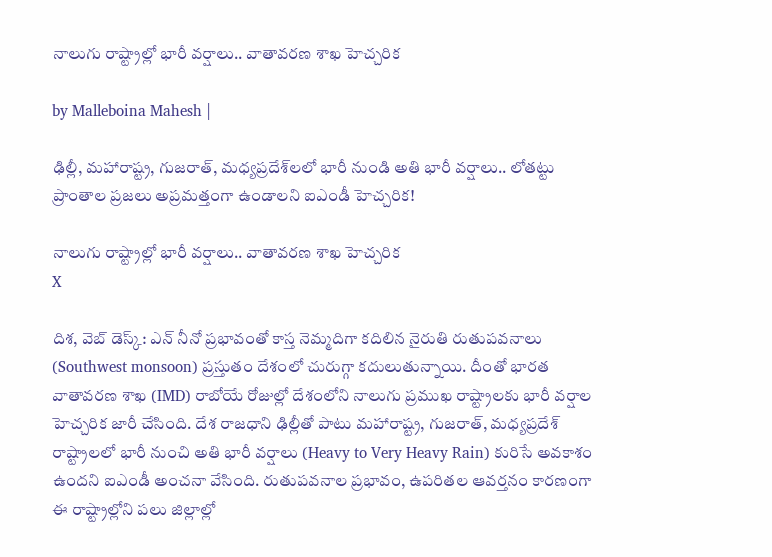నాలుగు రాష్ట్రాల్లో భారీ వర్షాలు.. వాతావరణ శాఖ హెచ్చరిక

by Malleboina Mahesh |

ఢిల్లీ, మహారాష్ట్ర, గుజరాత్, మధ్యప్రదేశ్‌లలో భారీ నుండి అతి భారీ వర్షాలు.. లోతట్టు ప్రాంతాల ప్రజలు అప్రమత్తంగా ఉండాలని ఐఎండీ హెచ్చరిక!

నాలుగు రాష్ట్రాల్లో భారీ వర్షాలు.. వాతావరణ శాఖ హెచ్చరిక
X

దిశ, వెబ్ డెస్క్: ఎన్ నీనో ప్రభావంతో కాస్త నెమ్మదిగా కదిలిన నైరుతి రుతుపవనాలు (Southwest monsoon) ప్రస్తుతం దేశంలో చురుగ్గా కదులుతున్నాయి. దీంతో భారత వాతావరణ శాఖ (IMD) రాబోయే రోజుల్లో దేశంలోని నాలుగు ప్రముఖ రాష్ట్రాలకు భారీ వర్షాల హెచ్చరిక జారీ చేసింది. దేశ రాజధాని ఢిల్లీతో పాటు మహారాష్ట్ర, గుజరాత్, మధ్యప్రదేశ్ రాష్ట్రాలలో భారీ నుంచి అతి భారీ వర్షాలు (Heavy to Very Heavy Rain) కురిసే అవకాశం ఉందని ఐఎండీ అంచనా వేసింది. రుతుపవనాల ప్రభావం, ఉపరితల ఆవర్తనం కారణంగా ఈ రాష్ట్రాల్లోని పలు జిల్లాల్లో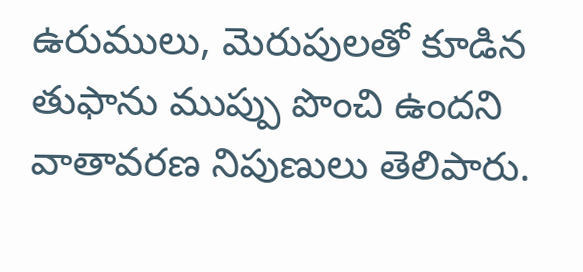ఉరుములు, మెరుపులతో కూడిన తుఫాను ముప్పు పొంచి ఉందని వాతావరణ నిపుణులు తెలిపారు.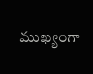ముఖ్యంగా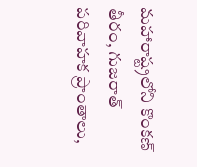మహారాష్ట్రలోని కొంకణ్ తీరం, గుజరాత్ పరివాహక ప్రాంతాలు,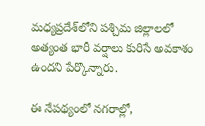మధ్యప్రదేశ్‌లోని పశ్చిమ జిల్లాలలో అత్యంత భారీ వర్షాలు కురిసే అవకాశం ఉందని పేర్కొన్నారు.

ఈ నేపథ్యంలో నగరాల్లో,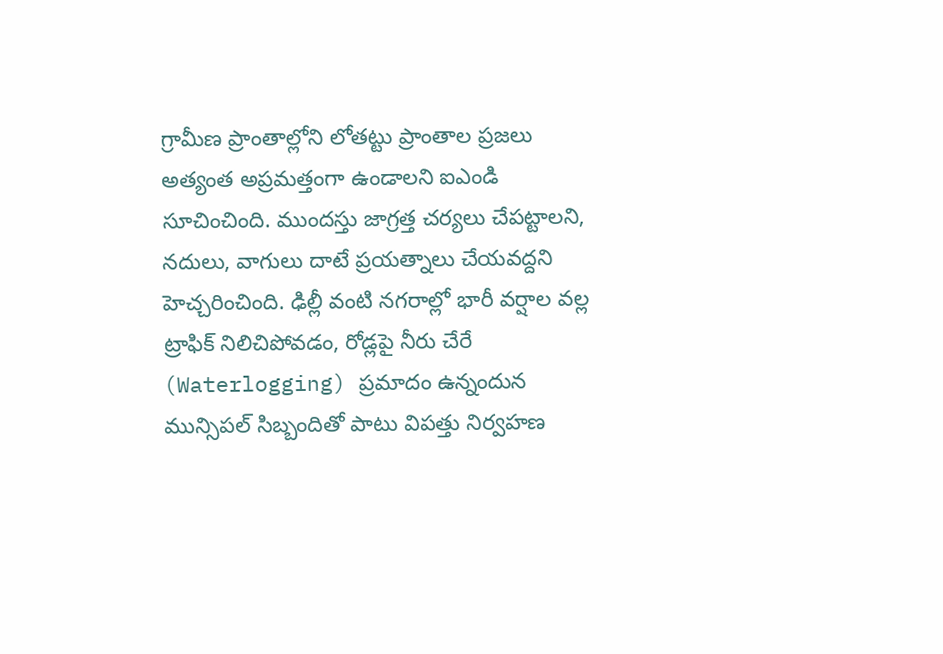గ్రామీణ ప్రాంతాల్లోని లోతట్టు ప్రాంతాల ప్రజలు అత్యంత అప్రమత్తంగా ఉండాలని ఐఎండి సూచించింది. ముందస్తు జాగ్రత్త చర్యలు చేపట్టాలని, నదులు, వాగులు దాటే ప్రయత్నాలు చేయవద్దని హెచ్చరించింది. ఢిల్లీ వంటి నగరాల్లో భారీ వర్షాల వల్ల ట్రాఫిక్ నిలిచిపోవడం, రోడ్లపై నీరు చేరే (Waterlogging) ప్రమాదం ఉన్నందున మున్సిపల్ సిబ్బందితో పాటు విపత్తు నిర్వహణ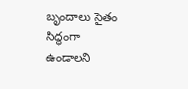బృందాలు సైతం సిద్ధంగా ఉండాలని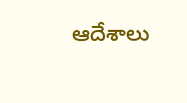ఆదేశాలు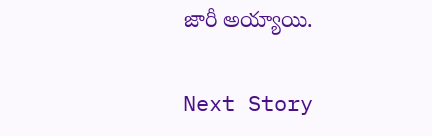జారీ అయ్యాయి.

Next Story